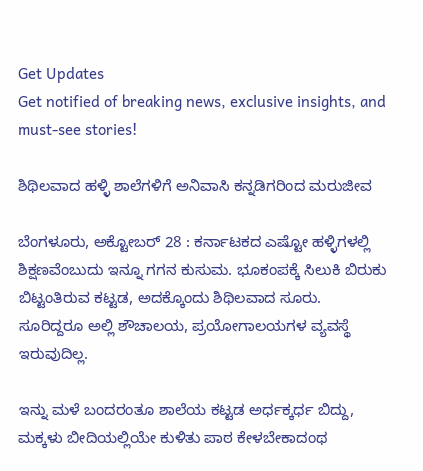Get Updates
Get notified of breaking news, exclusive insights, and must-see stories!

ಶಿಥಿಲವಾದ ಹಳ್ಳಿ ಶಾಲೆಗಳಿಗೆ ಅನಿವಾಸಿ ಕನ್ನಡಿಗರಿಂದ ಮರುಜೀವ

ಬೆಂಗಳೂರು, ಅಕ್ಟೋಬರ್ 28 : ಕರ್ನಾಟಕದ ಎಷ್ಟೋ ಹಳ್ಳಿಗಳಲ್ಲಿ ಶಿಕ್ಷಣವೆಂಬುದು ಇನ್ನೂ ಗಗನ ಕುಸುಮ. ಭೂಕಂಪಕ್ಕೆ ಸಿಲುಕಿ ಬಿರುಕು ಬಿಟ್ಟಂತಿರುವ ಕಟ್ಟಡ, ಅದಕ್ಕೊಂದು ಶಿಥಿಲವಾದ ಸೂರು. ಸೂರಿದ್ದರೂ ಅಲ್ಲಿ ಶೌಚಾಲಯ, ಪ್ರಯೋಗಾಲಯಗಳ ವ್ಯವಸ್ಥೆ ಇರುವುದಿಲ್ಲ.

ಇನ್ನು ಮಳೆ ಬಂದರಂತೂ ಶಾಲೆಯ ಕಟ್ಟಡ ಅರ್ಧಕ್ಕರ್ಧ ಬಿದ್ದು, ಮಕ್ಕಳು ಬೀದಿಯಲ್ಲಿಯೇ ಕುಳಿತು ಪಾಠ ಕೇಳಬೇಕಾದಂಥ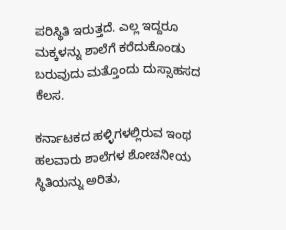ಪರಿಸ್ಥಿತಿ ಇರುತ್ತದೆ. ಎಲ್ಲ ಇದ್ದರೂ ಮಕ್ಕಳನ್ನು ಶಾಲೆಗೆ ಕರೆದುಕೊಂಡು ಬರುವುದು ಮತ್ತೊಂದು ದುಸ್ಸಾಹಸದ ಕೆಲಸ.

ಕರ್ನಾಟಕದ ಹಳ್ಳಿಗಳಲ್ಲಿರುವ ಇಂಥ ಹಲವಾರು ಶಾಲೆಗಳ ಶೋಚನೀಯ ಸ್ಥಿತಿಯನ್ನು ಅರಿತು,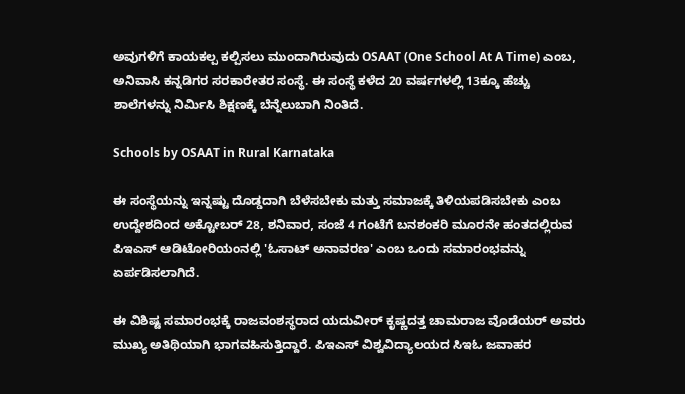ಅವುಗಳಿಗೆ ಕಾಯಕಲ್ಪ ಕಲ್ಪಿಸಲು ಮುಂದಾಗಿರುವುದು OSAAT (One School At A Time) ಎಂಬ, ಅನಿವಾಸಿ ಕನ್ನಡಿಗರ ಸರಕಾರೇತರ ಸಂಸ್ಥೆ. ಈ ಸಂಸ್ಥೆ ಕಳೆದ 20 ವರ್ಷಗಳಲ್ಲಿ 13ಕ್ಕೂ ಹೆಚ್ಚು ಶಾಲೆಗಳನ್ನು ನಿರ್ಮಿಸಿ ಶಿಕ್ಷಣಕ್ಕೆ ಬೆನ್ನೆಲುಬಾಗಿ ನಿಂತಿದೆ.

Schools by OSAAT in Rural Karnataka

ಈ ಸಂಸ್ಥೆಯನ್ನು ಇನ್ನಷ್ಟು ದೊಡ್ಡದಾಗಿ ಬೆಳೆಸಬೇಕು ಮತ್ತು ಸಮಾಜಕ್ಕೆ ತಿಳಿಯಪಡಿಸಬೇಕು ಎಂಬ ಉದ್ದೇಶದಿಂದ ಅಕ್ಟೋಬರ್ 28, ಶನಿವಾರ, ಸಂಜೆ 4 ಗಂಟೆಗೆ ಬನಶಂಕರಿ ಮೂರನೇ ಹಂತದಲ್ಲಿರುವ ಪಿಇಎಸ್ ಆಡಿಟೋರಿಯಂನಲ್ಲಿ 'ಓಸಾಟ್ ಅನಾವರಣ' ಎಂಬ ಒಂದು ಸಮಾರಂಭವನ್ನು ಏರ್ಪಡಿಸಲಾಗಿದೆ.

ಈ ವಿಶಿಷ್ಟ ಸಮಾರಂಭಕ್ಕೆ ರಾಜವಂಶಸ್ಥರಾದ ಯದುವೀರ್ ಕೃಷ್ಣದತ್ತ ಚಾಮರಾಜ ವೊಡೆಯರ್ ಅವರು ಮುಖ್ಯ ಅತಿಥಿಯಾಗಿ ಭಾಗವಹಿಸುತ್ತಿದ್ದಾರೆ. ಪಿಇಎಸ್ ವಿಶ್ವವಿದ್ಯಾಲಯದ ಸಿಇಓ ಜವಾಹರ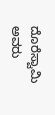ದೊರೆಸ್ವಾಮಿ ಅವರು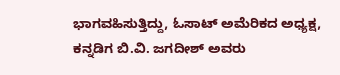ಭಾಗವಹಿಸುತ್ತಿದ್ದು, ಓಸಾಟ್ ಅಮೆರಿಕದ ಅಧ್ಯಕ್ಷ, ಕನ್ನಡಿಗ ಬಿ.ವಿ. ಜಗದೀಶ್ ಅವರು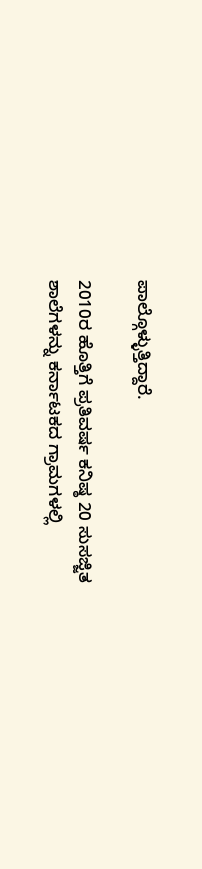ಪಾಲ್ಗೊಳ್ಳುತ್ತಿದ್ದಾರೆ.

2010ರ ಹೊತ್ತಿಗೆ ಪ್ರತಿವರ್ಷ ಕನಿಷ್ಠ 20 ಸುಸಜ್ಜಿತ ಶಾಲೆಗಳನ್ನು ಕರ್ನಾಟಕದ ಗ್ರಾಮಗಳಲ್ಲಿ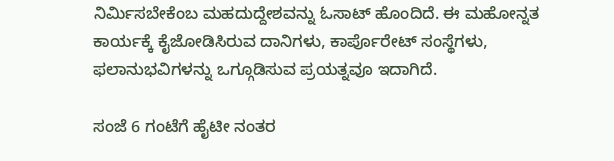ನಿರ್ಮಿಸಬೇಕೆಂಬ ಮಹದುದ್ದೇಶವನ್ನು ಓಸಾಟ್ ಹೊಂದಿದೆ. ಈ ಮಹೋನ್ನತ ಕಾರ್ಯಕ್ಕೆ ಕೈಜೋಡಿಸಿರುವ ದಾನಿಗಳು, ಕಾರ್ಪೊರೇಟ್ ಸಂಸ್ಥೆಗಳು, ಫಲಾನುಭವಿಗಳನ್ನು ಒಗ್ಗೂಡಿಸುವ ಪ್ರಯತ್ನವೂ ಇದಾಗಿದೆ.

ಸಂಜೆ 6 ಗಂಟೆಗೆ ಹೈಟೀ ನಂತರ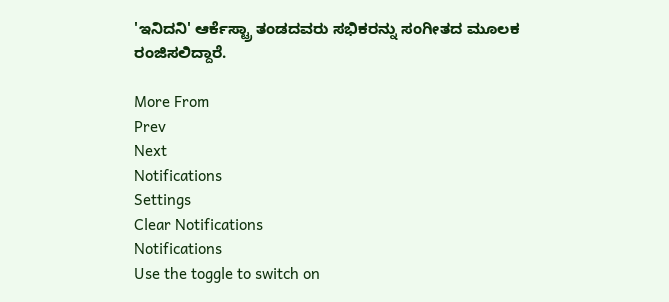'ಇನಿದನಿ' ಆರ್ಕೆಸ್ಟ್ರಾ ತಂಡದವರು ಸಭಿಕರನ್ನು ಸಂಗೀತದ ಮೂಲಕ ರಂಜಿಸಲಿದ್ದಾರೆ.

More From
Prev
Next
Notifications
Settings
Clear Notifications
Notifications
Use the toggle to switch on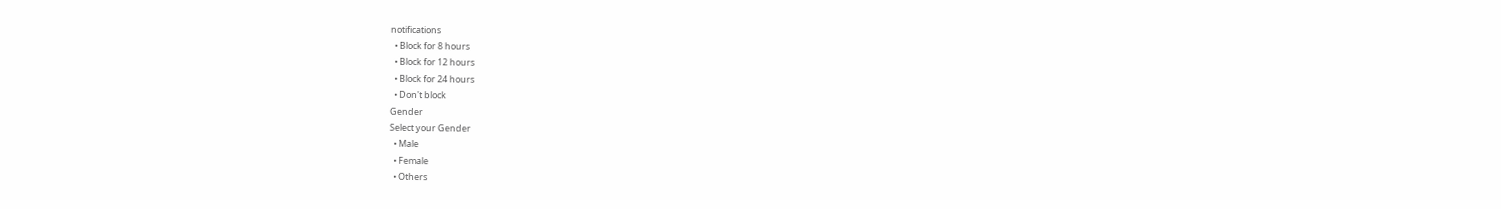notifications
  • Block for 8 hours
  • Block for 12 hours
  • Block for 24 hours
  • Don't block
Gender
Select your Gender
  • Male
  • Female
  • Others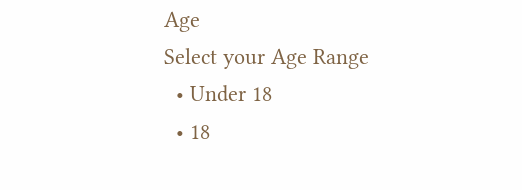Age
Select your Age Range
  • Under 18
  • 18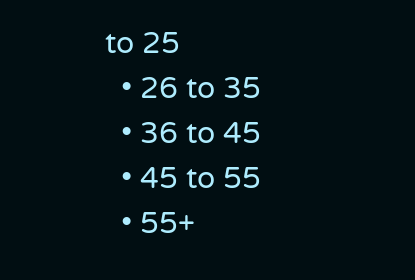to 25
  • 26 to 35
  • 36 to 45
  • 45 to 55
  • 55+